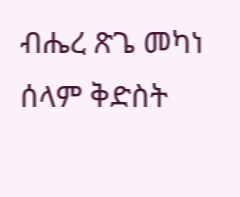ብሔረ ጽጌ መካነ ሰላም ቅድስት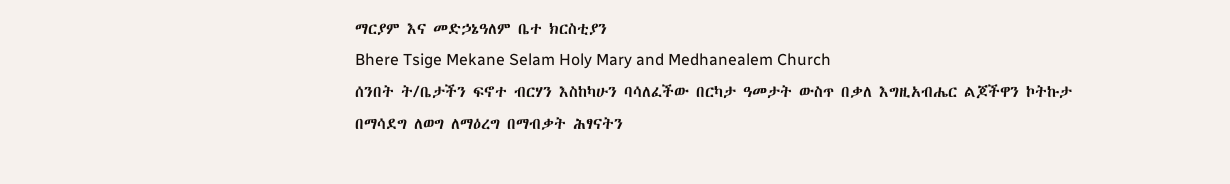ማርያም እና መድኃኔዓለም ቤተ ክርስቲያን
Bhere Tsige Mekane Selam Holy Mary and Medhanealem Church
ሰንበት ት/ቤታችን ፍኖተ ብርሃን እስከካሁን ባሳለፈችው በርካታ ዓመታት ውስጥ በቃለ እግዚአብሔር ልጆችዋን ኮትኩታ በማሳደግ ለወግ ለማዕረግ በማብቃት ሕፃናትን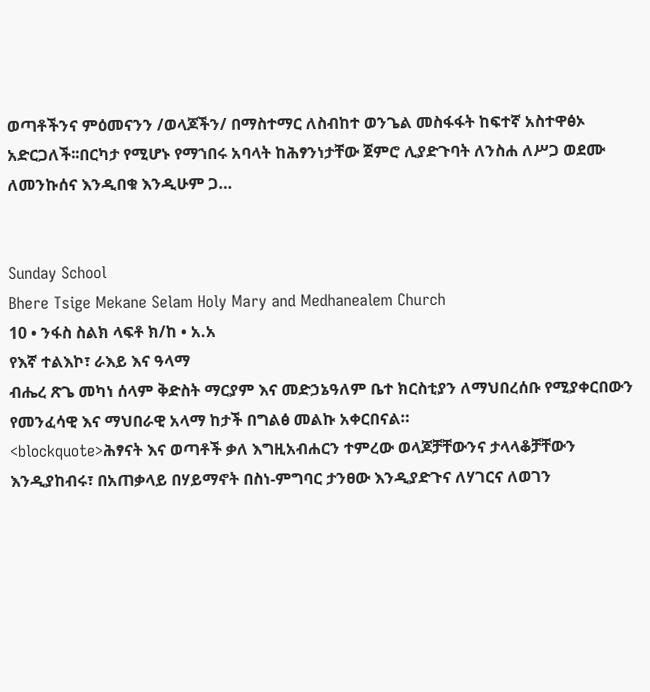ወጣቶችንና ምዕመናንን /ወላጆችን/ በማስተማር ለስብከተ ወንጌል መስፋፋት ከፍተኛ አስተዋፅኦ አድርጋለች፡፡በርካታ የሚሆኑ የማኀበሩ አባላት ከሕፃንነታቸው ጀምሮ ሊያድጉባት ለንስሐ ለሥጋ ወደሙ ለመንኩሰና እንዲበቁ እንዲሁም ጋ…


Sunday School
Bhere Tsige Mekane Selam Holy Mary and Medhanealem Church
10 • ንፋስ ስልክ ላፍቶ ክ/ከ • አ.አ
የእኛ ተልእኮ፣ ራእይ እና ዓላማ
ብሔረ ጽጌ መካነ ሰላም ቅድስት ማርያም እና መድኃኔዓለም ቤተ ክርስቲያን ለማህበረሰቡ የሚያቀርበውን የመንፈሳዊ እና ማህበራዊ አላማ ከታች በግልፅ መልኩ አቀርበናል።
<blockquote>ሕፃናት እና ወጣቶች ቃለ እግዚአብሐርን ተምረው ወላጆቻቸውንና ታላላቆቻቸውን እንዲያከብሩ፣ በአጠቃላይ በሃይማኖት በስነ-ምግባር ታንፀው እንዲያድጉና ለሃገርና ለወገን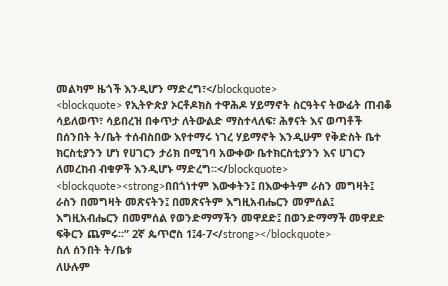መልካም ዜጎች እንዲሆን ማድረግ፣</blockquote>
<blockquote> የኢትዮጵያ ኦርቶዶክስ ተዋሕዶ ሃይማኖት ስርዓትና ትውፊት ጠብቆ ሳይለወጥ፣ ሳይበረዝ በቀጥታ ለትውልድ ማስተላለፍ፣ ሕፃናት እና ወጣቶች በሰንበት ት/ቤት ተሰብስበው እየተማሩ ነገረ ሃይማኖት እንዲሁም የቅድስት ቤተ ክርስቲያንን ሆነ የሀገርን ታሪክ በሚገባ አውቀው ቤተክርስቲያንን እና ሀገርን ለመረከብ ብቁዎች እንዲሆኑ ማድረግ።</blockquote>
<blockquote><strong>በበጎነተም እውቀትን፤ በእውቀትም ራስን መግዛት፤ ራስን በመግዛት መጽናትን፤ በመጽናትም እግዚአብሔርን መምሰል፤ እግዚአብሔርን በመምሰል የወንድማማችን መዋደድ፤ በወንድማማች መዋደድ ፍቅርን ጨምሩ፡፡” 2ኛ ጴጥሮስ 1፤4-7</strong></blockquote>
ስለ ሰንበት ት/ቤቱ
ለሁሉም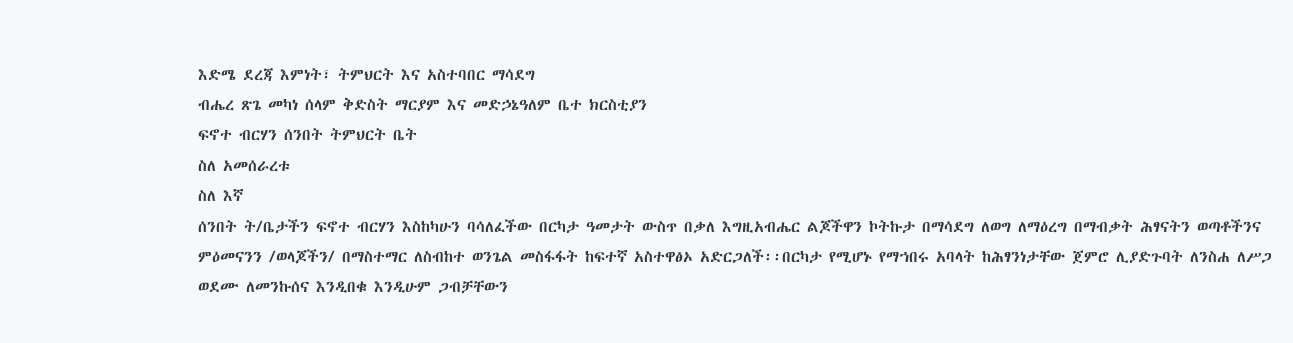እድሜ ደረጃ እምነት፣ ትምህርት እና አስተባበር ማሳደግ
ብሔረ ጽጌ መካነ ሰላም ቅድስት ማርያም እና መድኃኔዓለም ቤተ ክርስቲያን
ፍኖተ ብርሃን ሰንበት ትምህርት ቤት
ስለ አመሰራረቱ
ስለ እኛ
ሰንበት ት/ቤታችን ፍኖተ ብርሃን እስከካሁን ባሳለፈችው በርካታ ዓመታት ውስጥ በቃለ እግዚአብሔር ልጆችዋን ኮትኩታ በማሳደግ ለወግ ለማዕረግ በማብቃት ሕፃናትን ወጣቶችንና ምዕመናንን /ወላጆችን/ በማስተማር ለስብከተ ወንጌል መስፋፋት ከፍተኛ አስተዋፅኦ አድርጋለች፡፡በርካታ የሚሆኑ የማኀበሩ አባላት ከሕፃንነታቸው ጀምሮ ሊያድጉባት ለንስሐ ለሥጋ ወደሙ ለመንኩሰና እንዲበቁ እንዲሁም ጋብቻቸውን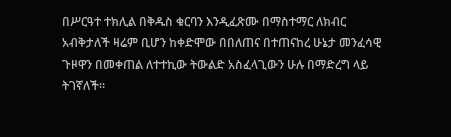በሥርዓተ ተክሊል በቅዱስ ቁርባን እንዲፈጽሙ በማስተማር ለክብር አብቅታለች ዛሬም ቢሆን ከቀድሞው በበለጠና በተጠናከረ ሁኔታ መንፈሳዊ ጉዞዋን በመቀጠል ለተተኪው ትውልድ አስፈላጊውን ሁሉ በማድረግ ላይ ትገኛለች፡፡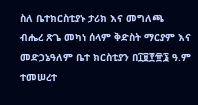ስለ ቤተክርስቲያኑ ታሪክ እና መግለጫ
ብሔረ ጽጌ መካነ ሰላም ቅድስት ማርያም እና መድኃኔዓለም ቤተ ክርስቲያን በ፲፱፻፹፮ ዓ.ም ተመሠረተ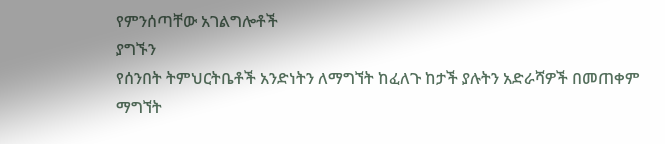የምንሰጣቸው አገልግሎቶች
ያግኙን
የሰንበት ትምህርትቤቶች አንድነትን ለማግኘት ከፈለጉ ከታች ያሉትን አድራሻዎች በመጠቀም ማግኘት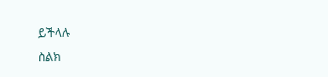ይችላሉ
ስልክ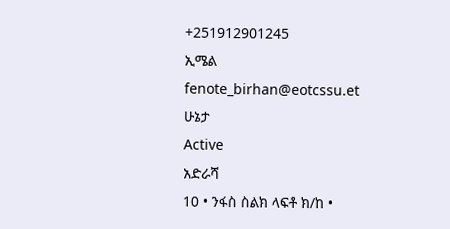+251912901245
ኢሜል
fenote_birhan@eotcssu.et
ሁኔታ
Active
አድራሻ
10 • ንፋስ ስልክ ላፍቶ ክ/ከ •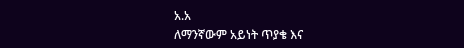አ.አ
ለማንኛውም አይነት ጥያቄ እና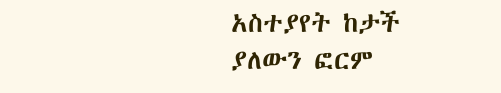አስተያየት ከታች ያለውን ፎርም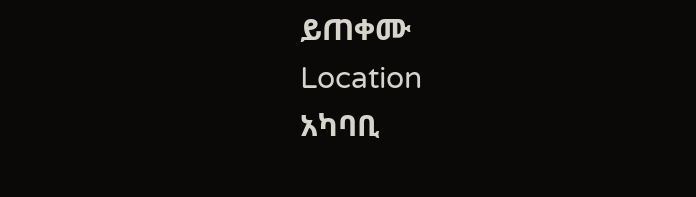ይጠቀሙ
Location
አካባቢ